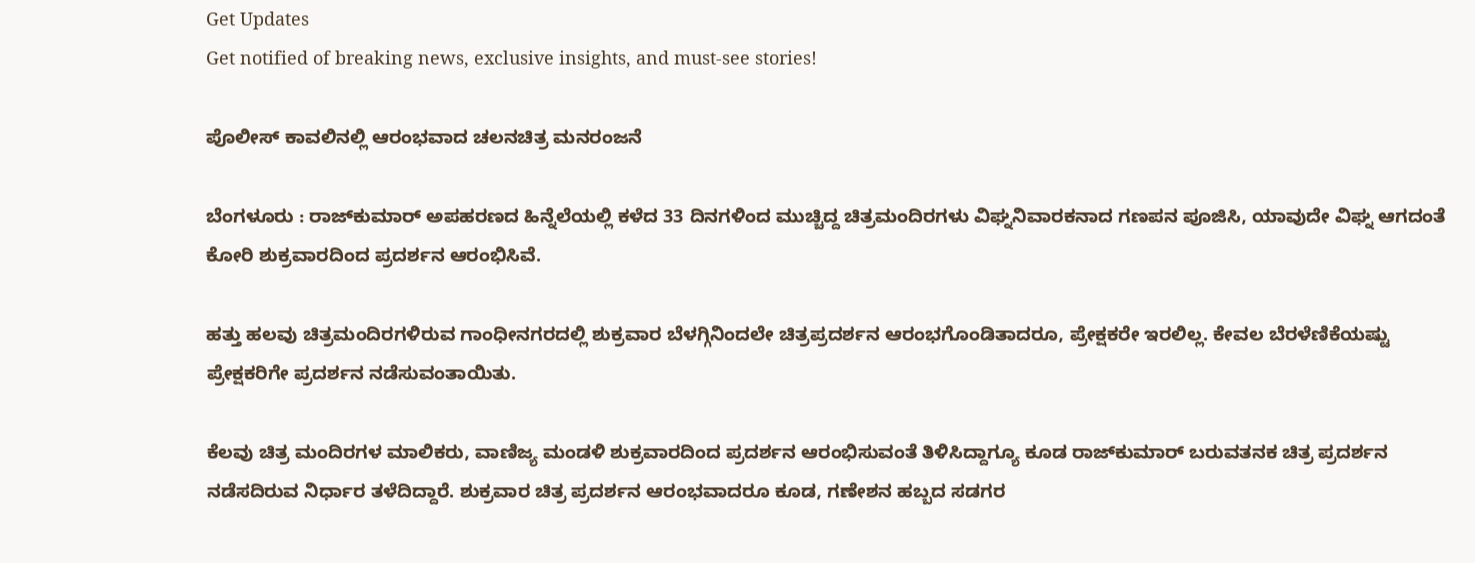Get Updates
Get notified of breaking news, exclusive insights, and must-see stories!

ಪೊಲೀಸ್‌ ಕಾವಲಿನಲ್ಲಿ ಆರಂಭವಾದ ಚಲನಚಿತ್ರ ಮನರಂಜನೆ

ಬೆಂಗಳೂರು : ರಾಜ್‌ಕುಮಾರ್‌ ಅಪಹರಣದ ಹಿನ್ನೆಲೆಯಲ್ಲಿ ಕಳೆದ 33 ದಿನಗಳಿಂದ ಮುಚ್ಚಿದ್ದ ಚಿತ್ರಮಂದಿರಗಳು ವಿಘ್ನನಿವಾರಕನಾದ ಗಣಪನ ಪೂಜಿಸಿ, ಯಾವುದೇ ವಿಘ್ನ ಆಗದಂತೆ ಕೋರಿ ಶುಕ್ರವಾರದಿಂದ ಪ್ರದರ್ಶನ ಆರಂಭಿಸಿವೆ.

ಹತ್ತು ಹಲವು ಚಿತ್ರಮಂದಿರಗಳಿರುವ ಗಾಂಧೀನಗರದಲ್ಲಿ ಶುಕ್ರವಾರ ಬೆಳಗ್ಗಿನಿಂದಲೇ ಚಿತ್ರಪ್ರದರ್ಶನ ಆರಂಭಗೊಂಡಿತಾದರೂ, ಪ್ರೇಕ್ಷಕರೇ ಇರಲಿಲ್ಲ. ಕೇವಲ ಬೆರಳೆಣಿಕೆಯಷ್ಟು ಪ್ರೇಕ್ಷಕರಿಗೇ ಪ್ರದರ್ಶನ ನಡೆಸುವಂತಾಯಿತು.

ಕೆಲವು ಚಿತ್ರ ಮಂದಿರಗಳ ಮಾಲಿಕರು, ವಾಣಿಜ್ಯ ಮಂಡಳಿ ಶುಕ್ರವಾರದಿಂದ ಪ್ರದರ್ಶನ ಆರಂಭಿಸುವಂತೆ ತಿಳಿಸಿದ್ದಾಗ್ಯೂ ಕೂಡ ರಾಜ್‌ಕುಮಾರ್‌ ಬರುವತನಕ ಚಿತ್ರ ಪ್ರದರ್ಶನ ನಡೆಸದಿರುವ ನಿರ್ಧಾರ ತಳೆದಿದ್ದಾರೆ. ಶುಕ್ರವಾರ ಚಿತ್ರ ಪ್ರದರ್ಶನ ಆರಂಭವಾದರೂ ಕೂಡ, ಗಣೇಶನ ಹಬ್ಬದ ಸಡಗರ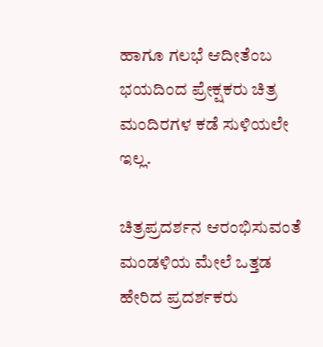ಹಾಗೂ ಗಲಭೆ ಆದೀತೆಂಬ ಭಯದಿಂದ ಪ್ರೇಕ್ಷಕರು ಚಿತ್ರ ಮಂದಿರಗಳ ಕಡೆ ಸುಳಿಯಲೇ ಇಲ್ಲ.

ಚಿತ್ರಪ್ರದರ್ಶನ ಆರಂಭಿಸುವಂತೆ ಮಂಡಳಿಯ ಮೇಲೆ ಒತ್ತಡ ಹೇರಿದ ಪ್ರದರ್ಶಕರು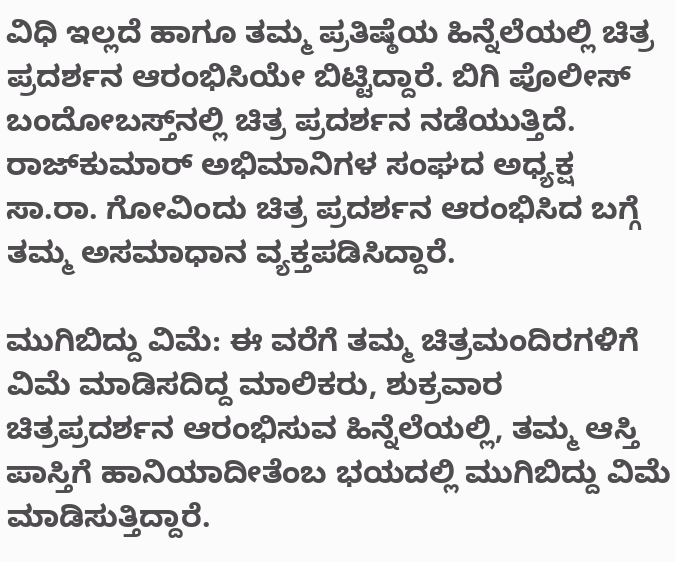ವಿಧಿ ಇಲ್ಲದೆ ಹಾಗೂ ತಮ್ಮ ಪ್ರತಿಷ್ಠೆಯ ಹಿನ್ನೆಲೆಯಲ್ಲಿ ಚಿತ್ರ ಪ್ರದರ್ಶನ ಆರಂಭಿಸಿಯೇ ಬಿಟ್ಟಿದ್ದಾರೆ. ಬಿಗಿ ಪೊಲೀಸ್‌ ಬಂದೋಬಸ್ತ್‌ನಲ್ಲಿ ಚಿತ್ರ ಪ್ರದರ್ಶನ ನಡೆಯುತ್ತಿದೆ. ರಾಜ್‌ಕುಮಾರ್‌ ಅಭಿಮಾನಿಗಳ ಸಂಘದ ಅಧ್ಯಕ್ಷ ಸಾ.ರಾ. ಗೋವಿಂದು ಚಿತ್ರ ಪ್ರದರ್ಶನ ಆರಂಭಿಸಿದ ಬಗ್ಗೆ ತಮ್ಮ ಅಸಮಾಧಾನ ವ್ಯಕ್ತಪಡಿಸಿದ್ದಾರೆ.

ಮುಗಿಬಿದ್ದು ವಿಮೆ: ಈ ವರೆಗೆ ತಮ್ಮ ಚಿತ್ರಮಂದಿರಗಳಿಗೆ ವಿಮೆ ಮಾಡಿಸದಿದ್ದ ಮಾಲಿಕರು, ಶುಕ್ರವಾರ ಚಿತ್ರಪ್ರದರ್ಶನ ಆರಂಭಿಸುವ ಹಿನ್ನೆಲೆಯಲ್ಲಿ, ತಮ್ಮ ಆಸ್ತಿ ಪಾಸ್ತಿಗೆ ಹಾನಿಯಾದೀತೆಂಬ ಭಯದಲ್ಲಿ ಮುಗಿಬಿದ್ದು ವಿಮೆ ಮಾಡಿಸುತ್ತಿದ್ದಾರೆ.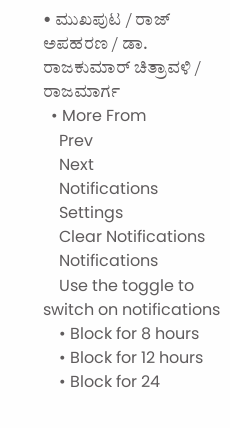• ಮುಖಪುಟ / ರಾಜ್‌ ಅಪಹರಣ / ಡಾ. ರಾಜಕುಮಾರ್‌ ಚಿತ್ರಾವಳಿ / ರಾಜಮಾರ್ಗ
  • More From
    Prev
    Next
    Notifications
    Settings
    Clear Notifications
    Notifications
    Use the toggle to switch on notifications
    • Block for 8 hours
    • Block for 12 hours
    • Block for 24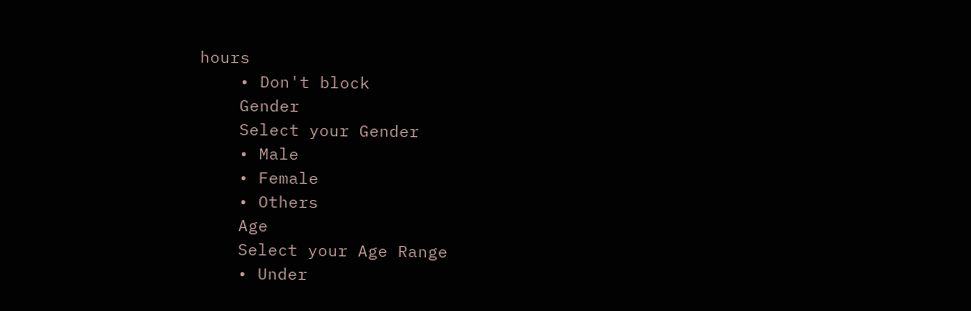hours
    • Don't block
    Gender
    Select your Gender
    • Male
    • Female
    • Others
    Age
    Select your Age Range
    • Under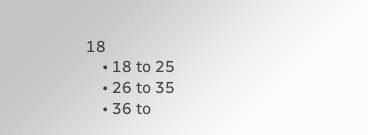18
    • 18 to 25
    • 26 to 35
    • 36 to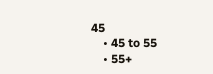45
    • 45 to 55
    • 55+